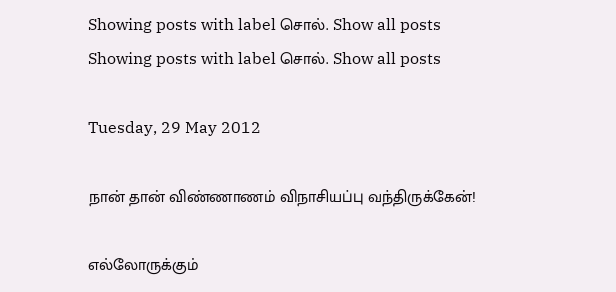Showing posts with label சொல். Show all posts
Showing posts with label சொல். Show all posts

Tuesday, 29 May 2012

நான் தான் விண்ணாணம் விநாசியப்பு வந்திருக்கேன்!

எல்லோருக்கும்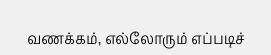வணக்கம், எல்லோரும் எப்படிச்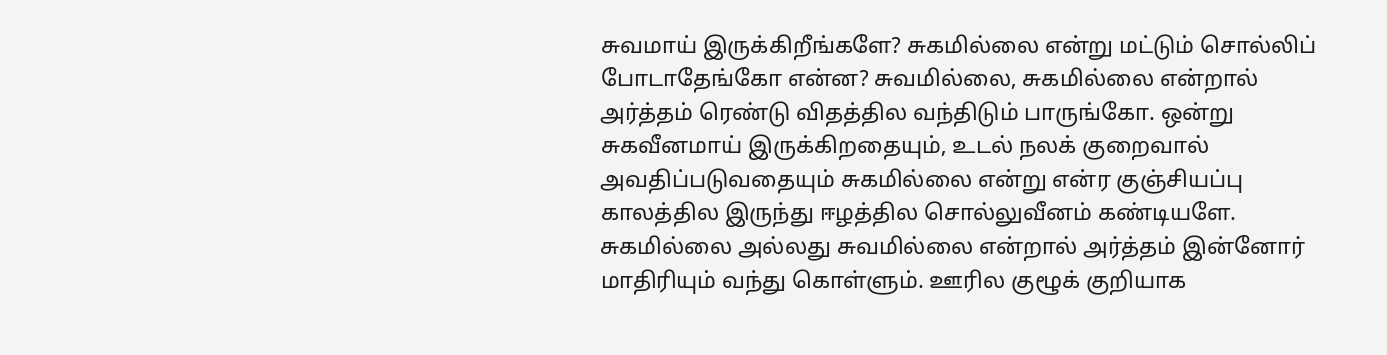சுவமாய் இருக்கிறீங்களே? சுகமில்லை என்று மட்டும் சொல்லிப் போடாதேங்கோ என்ன? சுவமில்லை, சுகமில்லை என்றால் அர்த்தம் ரெண்டு விதத்தில வந்திடும் பாருங்கோ. ஒன்று சுகவீனமாய் இருக்கிறதையும், உடல் நலக் குறைவால் அவதிப்படுவதையும் சுகமில்லை என்று என்ர குஞ்சியப்பு காலத்தில இருந்து ஈழத்தில சொல்லுவீனம் கண்டியளே. சுகமில்லை அல்லது சுவமில்லை என்றால் அர்த்தம் இன்னோர் மாதிரியும் வந்து கொள்ளும். ஊரில குழூக் குறியாக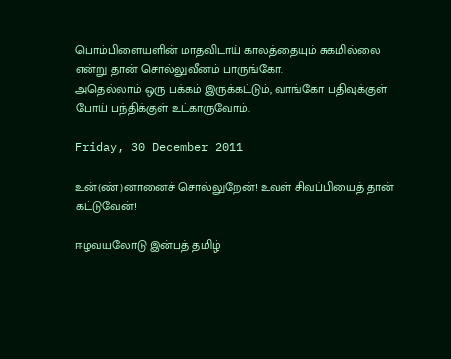பொம்பிளையளின் மாதவிடாய் காலத்தையும் சுகமில்லை என்று தான் சொல்லுவீனம் பாருங்கோ.
அதெல்லாம் ஒரு பக்கம் இருக்கட்டும், வாங்கோ பதிவுக்குள் போய் பந்திக்குள் உட்காருவோம்.

Friday, 30 December 2011

உன்(ண்)னானைச் சொல்லுறேன்! உவள் சிவப்பியைத் தான் கட்டுவேன்!

ஈழவயலோடு இன்பத் தமிழ்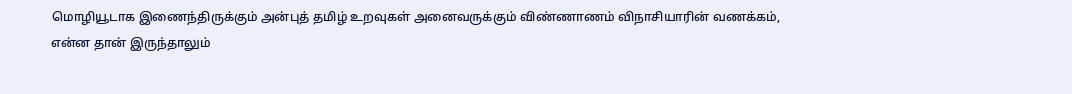மொழியூடாக இணைந்திருக்கும் அன்புத் தமிழ் உறவுகள் அனைவருக்கும் விண்ணாணம் விநாசியாரின் வணக்கம்,
என்ன தான் இருந்தாலும்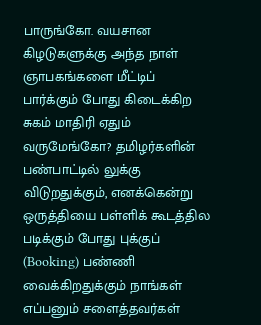பாருங்கோ. வயசான கிழடுகளுக்கு அந்த நாள் ஞாபகங்களை மீட்டிப் பார்க்கும் போது கிடைக்கிற சுகம் மாதிரி ஏதும் வருமேங்கோ? தமிழர்களின் பண்பாட்டில் லுக்கு விடுறதுக்கும், எனக்கென்று ஒருத்தியை பள்ளிக் கூடத்தில படிக்கும் போது புக்குப் (Booking) பண்ணி வைக்கிறதுக்கும் நாங்கள் எப்பனும் சளைத்தவர்கள்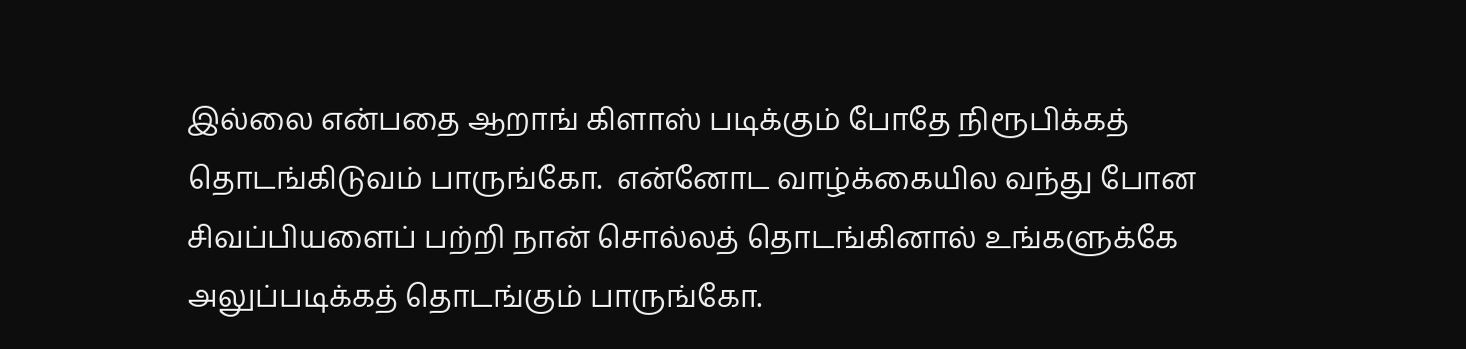இல்லை என்பதை ஆறாங் கிளாஸ் படிக்கும் போதே நிரூபிக்கத் தொடங்கிடுவம் பாருங்கோ.  என்னோட வாழ்க்கையில வந்து போன சிவப்பியளைப் பற்றி நான் சொல்லத் தொடங்கினால் உங்களுக்கே அலுப்படிக்கத் தொடங்கும் பாருங்கோ.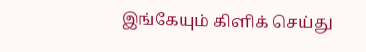இங்கேயும் கிளிக் செய்து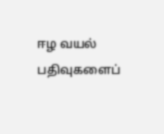ஈழ வயல் பதிவுகளைப்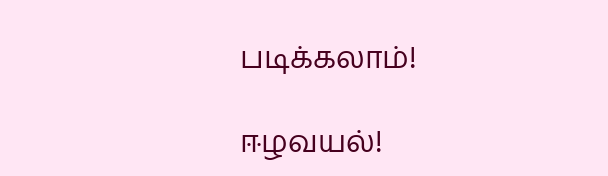படிக்கலாம்!

ஈழவயல்!